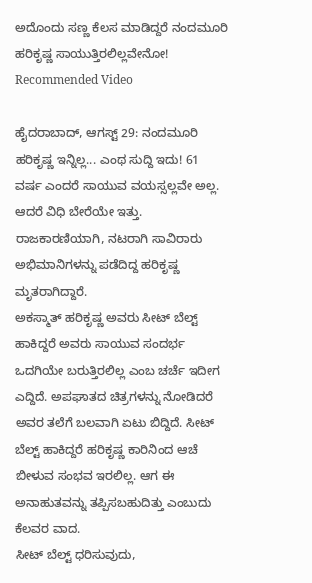ಅದೊಂದು ಸಣ್ಣ ಕೆಲಸ ಮಾಡಿದ್ದರೆ ನಂದಮೂರಿ ಹರಿಕೃಷ್ಣ ಸಾಯುತ್ತಿರಲಿಲ್ಲವೇನೋ!
Recommended Video

ಹೈದರಾಬಾದ್, ಆಗಸ್ಟ್ 29: ನಂದಮೂರಿ ಹರಿಕೃಷ್ಣ ಇನ್ನಿಲ್ಲ... ಎಂಥ ಸುದ್ದಿ ಇದು! 61 ವರ್ಷ ಎಂದರೆ ಸಾಯುವ ವಯಸ್ಸಲ್ಲವೇ ಅಲ್ಲ. ಆದರೆ ವಿಧಿ ಬೇರೆಯೇ ಇತ್ತು. ರಾಜಕಾರಣಿಯಾಗಿ, ನಟರಾಗಿ ಸಾವಿರಾರು ಅಭಿಮಾನಿಗಳನ್ನು ಪಡೆದಿದ್ದ ಹರಿಕೃಷ್ಣ ಮೃತರಾಗಿದ್ದಾರೆ.
ಅಕಸ್ಮಾತ್ ಹರಿಕೃಷ್ಣ ಅವರು ಸೀಟ್ ಬೆಲ್ಟ್ ಹಾಕಿದ್ದರೆ ಅವರು ಸಾಯುವ ಸಂದರ್ಭ ಒದಗಿಯೇ ಬರುತ್ತಿರಲಿಲ್ಲ ಎಂಬ ಚರ್ಚೆ ಇದೀಗ ಎದ್ದಿದೆ. ಅಪಘಾತದ ಚಿತ್ರಗಳನ್ನು ನೋಡಿದರೆ ಅವರ ತಲೆಗೆ ಬಲವಾಗಿ ಏಟು ಬಿದ್ದಿದೆ. ಸೀಟ್ ಬೆಲ್ಟ್ ಹಾಕಿದ್ದರೆ ಹರಿಕೃಷ್ಣ ಕಾರಿನಿಂದ ಆಚೆ ಬೀಳುವ ಸಂಭವ ಇರಲಿಲ್ಲ. ಆಗ ಈ ಅನಾಹುತವನ್ನು ತಪ್ಪಿಸಬಹುದಿತ್ತು ಎಂಬುದು ಕೆಲವರ ವಾದ.
ಸೀಟ್ ಬೆಲ್ಟ್ ಧರಿಸುವುದು,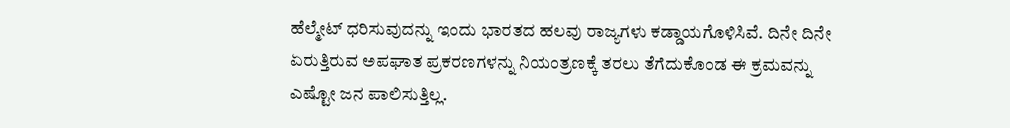ಹೆಲ್ಮೇಟ್ ಧರಿಸುವುದನ್ನು ಇಂದು ಭಾರತದ ಹಲವು ರಾಜ್ಯಗಳು ಕಡ್ಡಾಯಗೊಳಿಸಿವೆ. ದಿನೇ ದಿನೇ ಏರುತ್ತಿರುವ ಅಪಘಾತ ಪ್ರಕರಣಗಳನ್ನು ನಿಯಂತ್ರಣಕ್ಕೆ ತರಲು ತೆಗೆದುಕೊಂಡ ಈ ಕ್ರಮವನ್ನು ಎಷ್ಟೋ ಜನ ಪಾಲಿಸುತ್ತಿಲ್ಲ.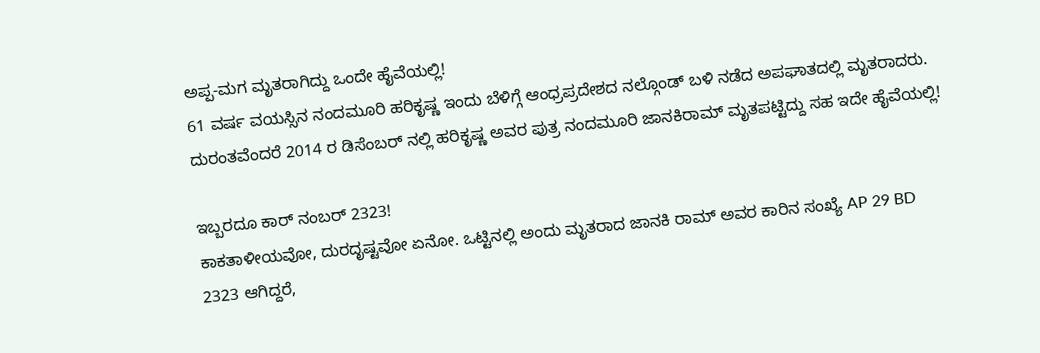ಅಪ್ಪ-ಮಗ ಮೃತರಾಗಿದ್ದು ಒಂದೇ ಹೈವೆಯಲ್ಲಿ!
61 ವರ್ಷ ವಯಸ್ಸಿನ ನಂದಮೂರಿ ಹರಿಕೃಷ್ಣ ಇಂದು ಬೆಳಿಗ್ಗೆ ಆಂಧ್ರಪ್ರದೇಶದ ನಲ್ಗೊಂಡ್ ಬಳಿ ನಡೆದ ಅಪಘಾತದಲ್ಲಿ ಮೃತರಾದರು. ದುರಂತವೆಂದರೆ 2014 ರ ಡಿಸೆಂಬರ್ ನಲ್ಲಿ ಹರಿಕೃಷ್ಣ ಅವರ ಪುತ್ರ ನಂದಮೂರಿ ಜಾನಕಿರಾಮ್ ಮೃತಪಟ್ಟಿದ್ದು ಸಹ ಇದೇ ಹೈವೆಯಲ್ಲಿ!

ಇಬ್ಬರದೂ ಕಾರ್ ನಂಬರ್ 2323!
ಕಾಕತಾಳೀಯವೋ, ದುರದೃಷ್ಟವೋ ಏನೋ. ಒಟ್ಟಿನಲ್ಲಿ ಅಂದು ಮೃತರಾದ ಜಾನಕಿ ರಾಮ್ ಅವರ ಕಾರಿನ ಸಂಖ್ಯೆ AP 29 BD 2323 ಆಗಿದ್ದರೆ,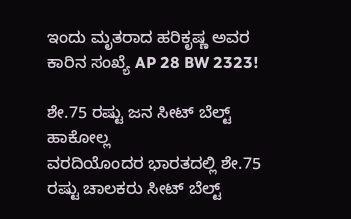ಇಂದು ಮೃತರಾದ ಹರಿಕೃಷ್ಣ ಅವರ ಕಾರಿನ ಸಂಖ್ಯೆ AP 28 BW 2323!

ಶೇ.75 ರಷ್ಟು ಜನ ಸೀಟ್ ಬೆಲ್ಟ್ ಹಾಕೋಲ್ಲ
ವರದಿಯೊಂದರ ಭಾರತದಲ್ಲಿ ಶೇ.75 ರಷ್ಟು ಚಾಲಕರು ಸೀಟ್ ಬೆಲ್ಟ್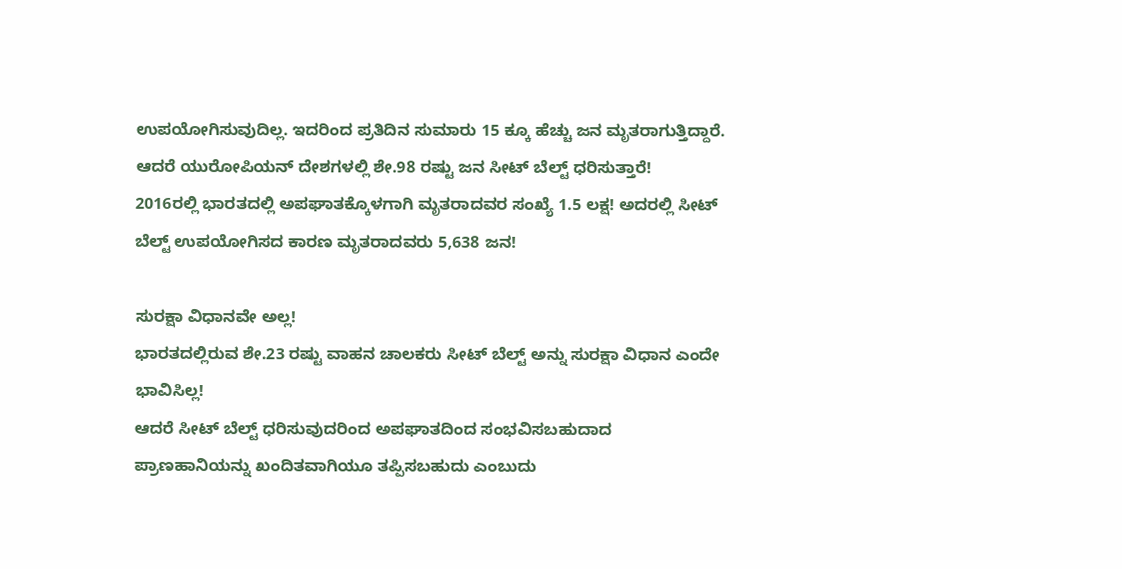ಉಪಯೋಗಿಸುವುದಿಲ್ಲ. ಇದರಿಂದ ಪ್ರತಿದಿನ ಸುಮಾರು 15 ಕ್ಕೂ ಹೆಚ್ಚು ಜನ ಮೃತರಾಗುತ್ತಿದ್ದಾರೆ. ಆದರೆ ಯುರೋಪಿಯನ್ ದೇಶಗಳಲ್ಲಿ ಶೇ.98 ರಷ್ಟು ಜನ ಸೀಟ್ ಬೆಲ್ಟ್ ಧರಿಸುತ್ತಾರೆ!
2016ರಲ್ಲಿ ಭಾರತದಲ್ಲಿ ಅಪಘಾತಕ್ಕೊಳಗಾಗಿ ಮೃತರಾದವರ ಸಂಖ್ಯೆ 1.5 ಲಕ್ಷ! ಅದರಲ್ಲಿ ಸೀಟ್ ಬೆಲ್ಟ್ ಉಪಯೋಗಿಸದ ಕಾರಣ ಮೃತರಾದವರು 5,638 ಜನ!

ಸುರಕ್ಷಾ ವಿಧಾನವೇ ಅಲ್ಲ!
ಭಾರತದಲ್ಲಿರುವ ಶೇ.23 ರಷ್ಟು ವಾಹನ ಚಾಲಕರು ಸೀಟ್ ಬೆಲ್ಟ್ ಅನ್ನು ಸುರಕ್ಷಾ ವಿಧಾನ ಎಂದೇ ಭಾವಿಸಿಲ್ಲ!
ಆದರೆ ಸೀಟ್ ಬೆಲ್ಟ್ ಧರಿಸುವುದರಿಂದ ಅಪಘಾತದಿಂದ ಸಂಭವಿಸಬಹುದಾದ ಪ್ರಾಣಹಾನಿಯನ್ನು ಖಂದಿತವಾಗಿಯೂ ತಪ್ಪಿಸಬಹುದು ಎಂಬುದು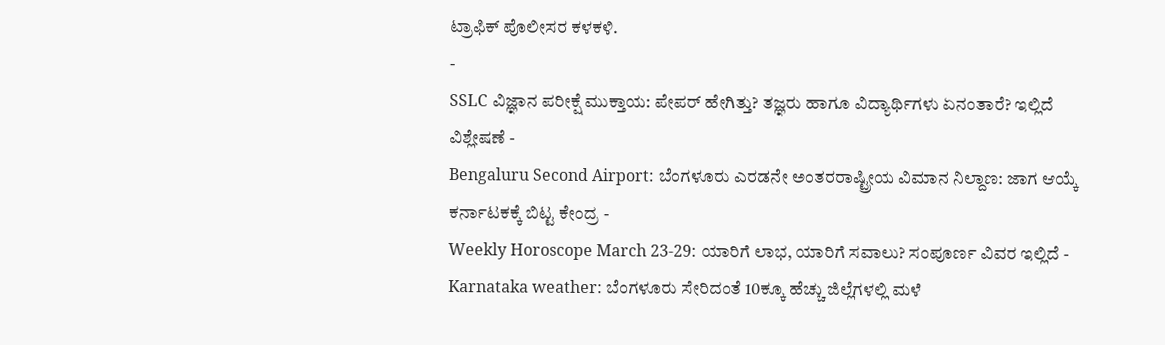ಟ್ರಾಫಿಕ್ ಪೊಲೀಸರ ಕಳಕಳಿ.
-
SSLC ವಿಜ್ಞಾನ ಪರೀಕ್ಷೆ ಮುಕ್ತಾಯ: ಪೇಪರ್ ಹೇಗಿತ್ತು? ತಜ್ಞರು ಹಾಗೂ ವಿದ್ಯಾರ್ಥಿಗಳು ಏನಂತಾರೆ? ಇಲ್ಲಿದೆ ವಿಶ್ಲೇಷಣೆ -
Bengaluru Second Airport: ಬೆಂಗಳೂರು ಎರಡನೇ ಅಂತರರಾಷ್ಟ್ರೀಯ ವಿಮಾನ ನಿಲ್ದಾಣ: ಜಾಗ ಆಯ್ಕೆ ಕರ್ನಾಟಕಕ್ಕೆ ಬಿಟ್ಟ ಕೇಂದ್ರ -
Weekly Horoscope March 23-29: ಯಾರಿಗೆ ಲಾಭ, ಯಾರಿಗೆ ಸವಾಲು? ಸಂಪೂರ್ಣ ವಿವರ ಇಲ್ಲಿದೆ -
Karnataka weather: ಬೆಂಗಳೂರು ಸೇರಿದಂತೆ 10ಕ್ಕೂ ಹೆಚ್ಚು ಜಿಲ್ಲೆಗಳಲ್ಲಿ ಮಳೆ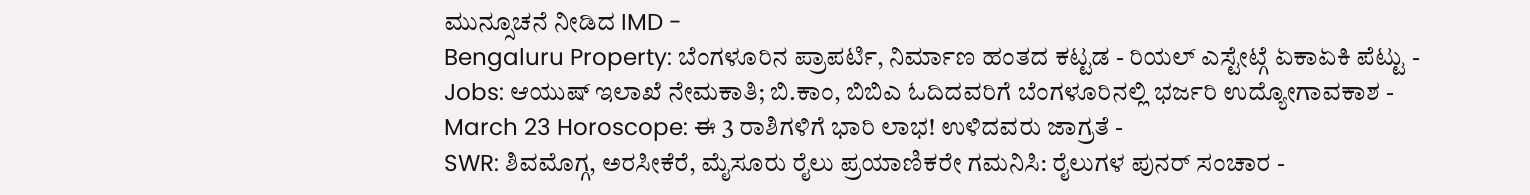ಮುನ್ಸೂಚನೆ ನೀಡಿದ IMD -
Bengaluru Property: ಬೆಂಗಳೂರಿನ ಪ್ರಾಪರ್ಟಿ, ನಿರ್ಮಾಣ ಹಂತದ ಕಟ್ಟಡ - ರಿಯಲ್ ಎಸ್ಟೇಟ್ಗೆ ಏಕಾಏಕಿ ಪೆಟ್ಟು -
Jobs: ಆಯುಷ್ ಇಲಾಖೆ ನೇಮಕಾತಿ; ಬಿ.ಕಾಂ, ಬಿಬಿಎ ಓದಿದವರಿಗೆ ಬೆಂಗಳೂರಿನಲ್ಲಿ ಭರ್ಜರಿ ಉದ್ಯೋಗಾವಕಾಶ -
March 23 Horoscope: ಈ 3 ರಾಶಿಗಳಿಗೆ ಭಾರಿ ಲಾಭ! ಉಳಿದವರು ಜಾಗ್ರತೆ -
SWR: ಶಿವಮೊಗ್ಗ, ಅರಸೀಕೆರೆ, ಮೈಸೂರು ರೈಲು ಪ್ರಯಾಣಿಕರೇ ಗಮನಿಸಿ: ರೈಲುಗಳ ಪುನರ್ ಸಂಚಾರ -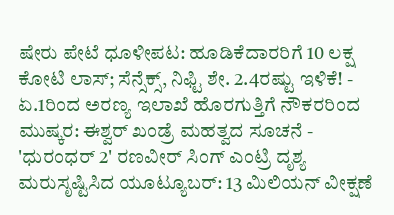ಷೇರು ಪೇಟೆ ಧೂಳೀಪಟ: ಹೂಡಿಕೆದಾರರಿಗೆ 10 ಲಕ್ಷ ಕೋಟಿ ಲಾಸ್; ಸೆನ್ಸೆಕ್ಸ್, ನಿಫ್ಟಿ ಶೇ. 2.4ರಷ್ಟು ಇಳಿಕೆ! -
ಏ.1ರಿಂದ ಅರಣ್ಯ ಇಲಾಖೆ ಹೊರಗುತ್ತಿಗೆ ನೌಕರರಿಂದ ಮುಷ್ಕರ: ಈಶ್ವರ್ ಖಂಡ್ರೆ ಮಹತ್ವದ ಸೂಚನೆ -
'ಧುರಂಧರ್ 2' ರಣವೀರ್ ಸಿಂಗ್ ಎಂಟ್ರಿ ದೃಶ್ಯ ಮರುಸೃಷ್ಟಿಸಿದ ಯೂಟ್ಯೂಬರ್: 13 ಮಿಲಿಯನ್ ವೀಕ್ಷಣೆ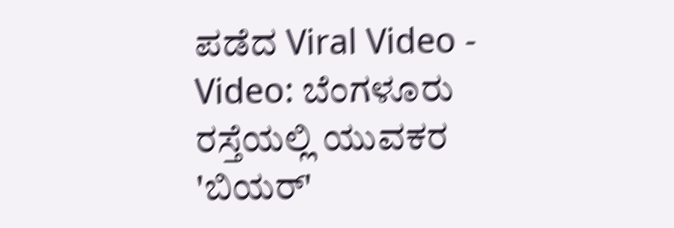ಪಡೆದ Viral Video -
Video: ಬೆಂಗಳೂರು ರಸ್ತೆಯಲ್ಲಿ ಯುವಕರ 'ಬಿಯರ್'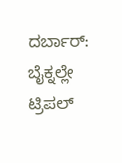ದರ್ಬಾರ್: ಬೈಕ್ನಲ್ಲೇ ಟ್ರಿಪಲ್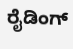ರೈಡಿಂಗ್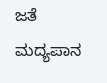ಜತೆ ಮದ್ಯಪಾನ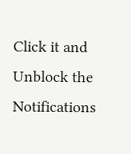Click it and Unblock the Notifications